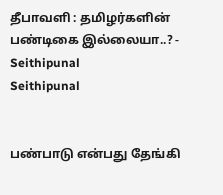தீபாவளி : தமிழர்களின் பண்டிகை இல்லையா..? - Seithipunal
Seithipunal


பண்பாடு என்பது தேங்கி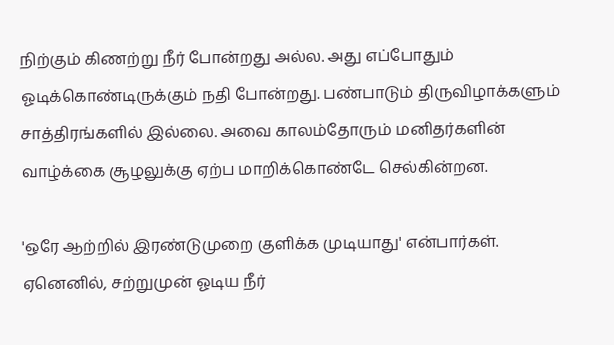நிற்கும் கிணற்று நீர் போன்றது அல்ல. அது எப்போதும் ஓடிக்கொண்டிருக்கும் நதி போன்றது. பண்பாடும் திருவிழாக்களும் சாத்திரங்களில் இல்லை. அவை காலம்தோரும் மனிதர்களின் வாழ்க்கை சூழலுக்கு ஏற்ப மாறிக்கொண்டே செல்கின்றன.

'ஒரே ஆற்றில் இரண்டுமுறை குளிக்க முடியாது' என்பார்கள். ஏனெனில், சற்றுமுன் ஓடிய நீர்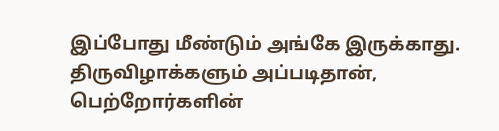இப்போது மீண்டும் அங்கே இருக்காது. திருவிழாக்களும் அப்படிதான், பெற்றோர்களின்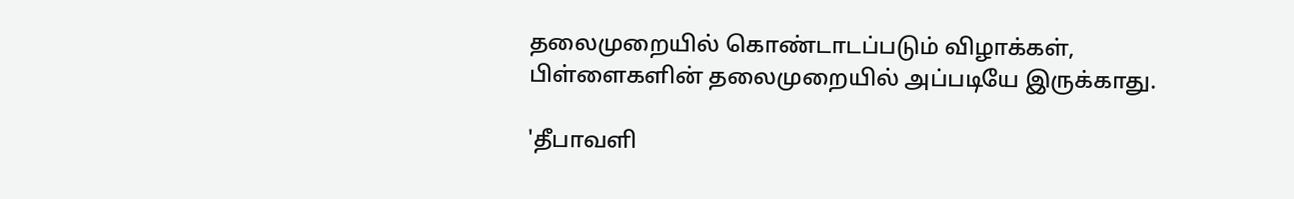தலைமுறையில் கொண்டாடப்படும் விழாக்கள், பிள்ளைகளின் தலைமுறையில் அப்படியே இருக்காது.

'தீபாவளி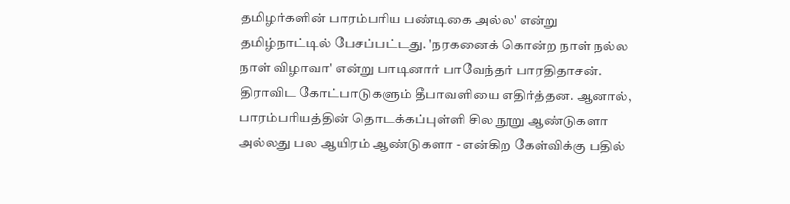தமிழர்களின் பாரம்பரிய பண்டிகை அல்ல' என்று தமிழ்நாட்டில் பேசப்பட்டது. 'நரகனைக் கொன்ற நாள் நல்ல நாள் விழாவா' என்று பாடினார் பாவேந்தர் பாரதிதாசன். திராவிட கோட்பாடுகளும் தீபாவளியை எதிர்த்தன. ஆனால், பாரம்பரியத்தின் தொடக்கப்புள்ளி சில நூறு ஆண்டுகளா அல்லது பல ஆயிரம் ஆண்டுகளா - என்கிற கேள்விக்கு பதில்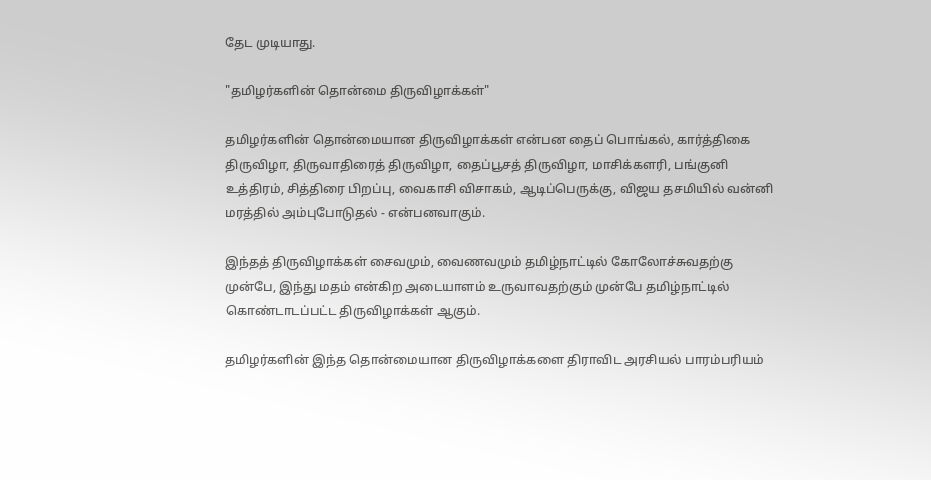தேட முடியாது.

"தமிழர்களின் தொன்மை திருவிழாக்கள்"

தமிழர்களின் தொன்மையான திருவிழாக்கள் என்பன தைப் பொங்கல், கார்த்திகை திருவிழா, திருவாதிரைத் திருவிழா, தைப்பூசத் திருவிழா, மாசிக்களரி, பங்குனி உத்திரம், சித்திரை பிறப்பு, வைகாசி விசாகம், ஆடிப்பெருக்கு, விஜய தசமியில் வன்னி மரத்தில் அம்புபோடுதல் - என்பனவாகும்.

இந்தத் திருவிழாக்கள் சைவமும், வைணவமும் தமிழ்நாட்டில் கோலோச்சுவதற்கு முன்பே, இந்து மதம் என்கிற அடையாளம் உருவாவதற்கும் முன்பே தமிழ்நாட்டில் கொண்டாடப்பட்ட திருவிழாக்கள் ஆகும்.

தமிழர்களின் இந்த தொன்மையான திருவிழாக்களை திராவிட அரசியல் பாரம்பரியம்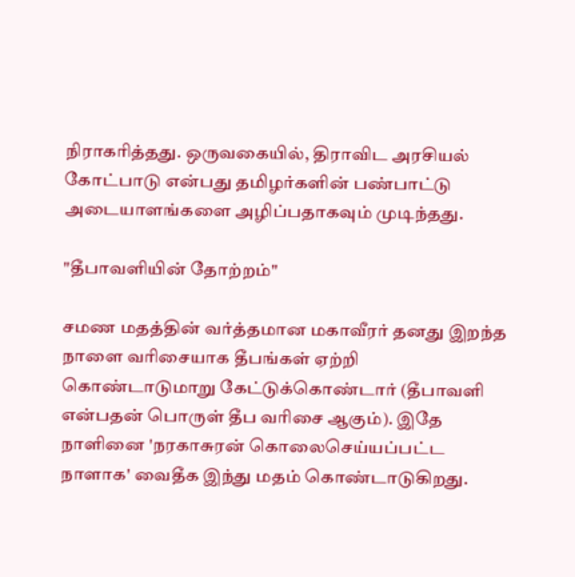நிராகரித்தது. ஒருவகையில், திராவிட அரசியல் கோட்பாடு என்பது தமிழர்களின் பண்பாட்டு அடையாளங்களை அழிப்பதாகவும் முடிந்தது.

"தீபாவளியின் தோற்றம்"

சமண மதத்தின் வர்த்தமான மகாவீரர் தனது இறந்த நாளை வரிசையாக தீபங்கள் ஏற்றி கொண்டாடுமாறு கேட்டுக்கொண்டார் (தீபாவளி என்பதன் பொருள் தீப வரிசை ஆகும்). இதே நாளினை 'நரகாசுரன் கொலைசெய்யப்பட்ட நாளாக' வைதீக இந்து மதம் கொண்டாடுகிறது.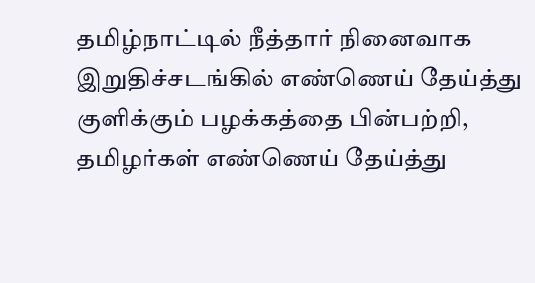தமிழ்நாட்டில் நீத்தார் நினைவாக இறுதிச்சடங்கில் எண்ணெய் தேய்த்து குளிக்கும் பழக்கத்தை பின்பற்றி, தமிழர்கள் எண்ணெய் தேய்த்து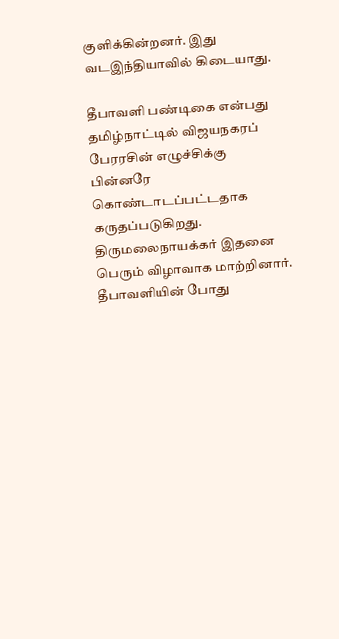குளிக்கின்றனர். இது வடஇந்தியாவில் கிடையாது.

தீபாவளி பண்டிகை என்பது தமிழ்நாட்டில் விஜயநகரப் பேரரசின் எழுச்சிக்கு பின்னரே கொண்டாடப்பட்டதாக கருதப்படுகிறது. திருமலைநாயக்கர் இதனை பெரும் விழாவாக மாற்றினார். தீபாவளியின் போது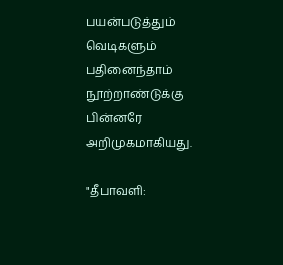பயன்படுத்தும் வெடிகளும் பதினைந்தாம் நூற்றாண்டுக்கு பின்னரே அறிமுகமாகியது.

"தீபாவளி: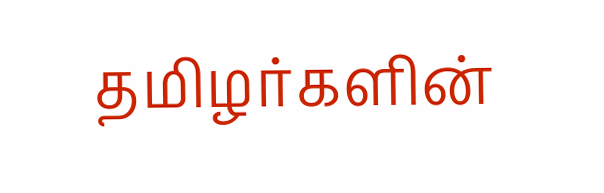தமிழர்களின்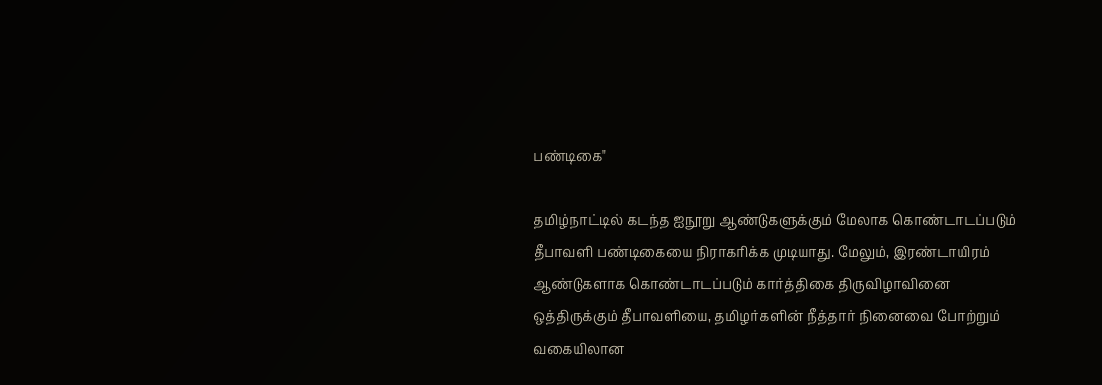பண்டிகை"

தமிழ்நாட்டில் கடந்த ஐநூறு ஆண்டுகளுக்கும் மேலாக கொண்டாடப்படும் தீபாவளி பண்டிகையை நிராகரிக்க முடியாது. மேலும், இரண்டாயிரம் ஆண்டுகளாக கொண்டாடப்படும் கார்த்திகை திருவிழாவினை ஒத்திருக்கும் தீபாவளியை, தமிழர்களின் நீத்தார் நினைவை போற்றும் வகையிலான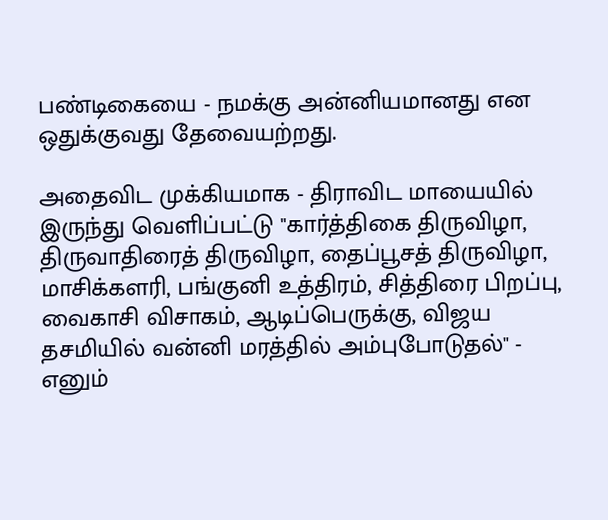பண்டிகையை - நமக்கு அன்னியமானது என ஒதுக்குவது தேவையற்றது.

அதைவிட முக்கியமாக - திராவிட மாயையில் இருந்து வெளிப்பட்டு "கார்த்திகை திருவிழா, திருவாதிரைத் திருவிழா, தைப்பூசத் திருவிழா, மாசிக்களரி, பங்குனி உத்திரம், சித்திரை பிறப்பு, வைகாசி விசாகம், ஆடிப்பெருக்கு, விஜய தசமியில் வன்னி மரத்தில் அம்புபோடுதல்" - எனும்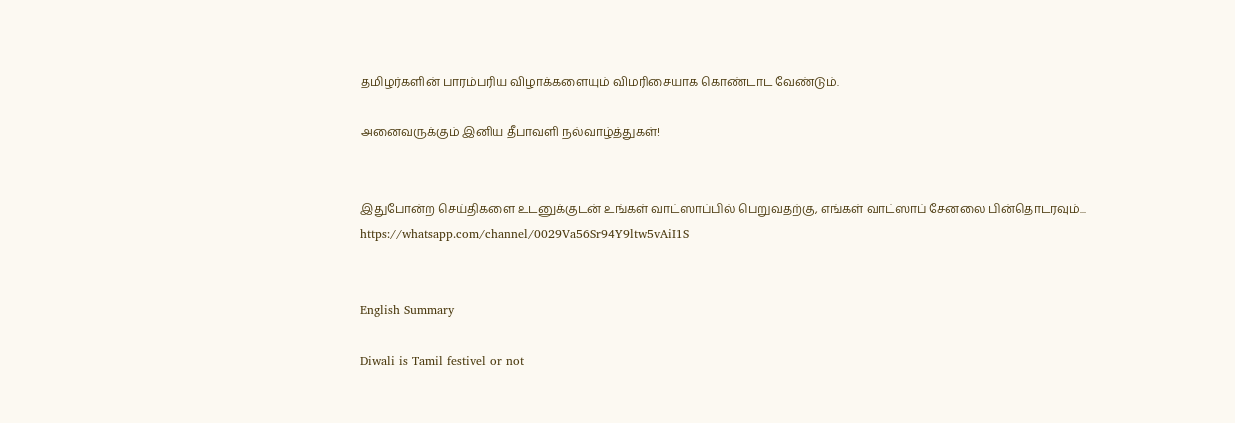தமிழர்களின் பாரம்பரிய விழாக்களையும் விமரிசையாக கொண்டாட வேண்டும்.

அனைவருக்கும் இனிய தீபாவளி நல்வாழ்த்துகள்!


இதுபோன்ற செய்திகளை உடனுக்குடன் உங்கள் வாட்ஸாப்பில் பெறுவதற்கு, எங்கள் வாட்ஸாப் சேனலை பின்தொடரவும்... https://whatsapp.com/channel/0029Va56Sr94Y9ltw5vAiI1S


English Summary

Diwali is Tamil festivel or not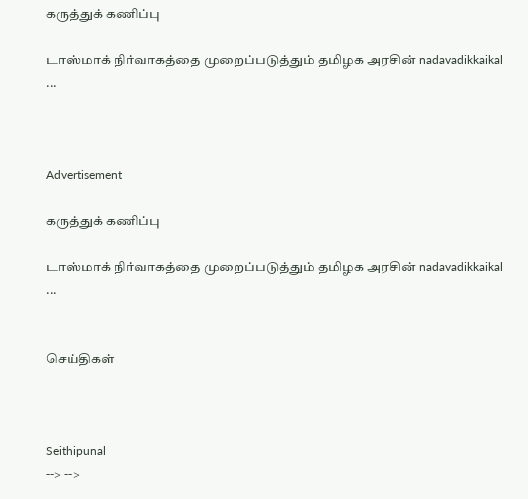கருத்துக் கணிப்பு

டாஸ்மாக் நிர்வாகத்தை முறைப்படுத்தும் தமிழக அரசின் nadavadikkaikal ...



Advertisement

கருத்துக் கணிப்பு

டாஸ்மாக் நிர்வாகத்தை முறைப்படுத்தும் தமிழக அரசின் nadavadikkaikal ...


செய்திகள்



Seithipunal
--> -->